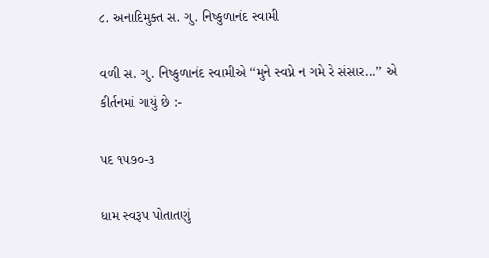૮. અનાદિમુક્ત સ. ગુ. નિષ્કુળાનંદ સ્વામી

વળી સ. ગુ. નિષ્કુળાનંદ સ્વામીએ ‘‘મુને સ્વપ્ને ન ગમે રે સંસાર...’’ એ કીર્તનમાં ગાયું છે :-

પદ ૧૫૭૦-૩

ધામ સ્વરૂપ પોતાતણું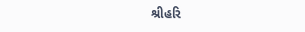શ્રીહરિ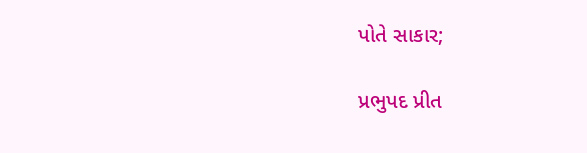પોતે સાકાર;

પ્રભુપદ પ્રીત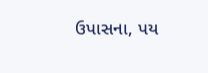ઉપાસના, પય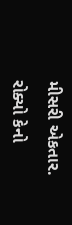મીસરી એકતાર.

રોક્યો કેનો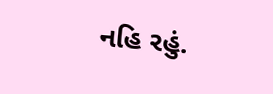નહિ રહું.